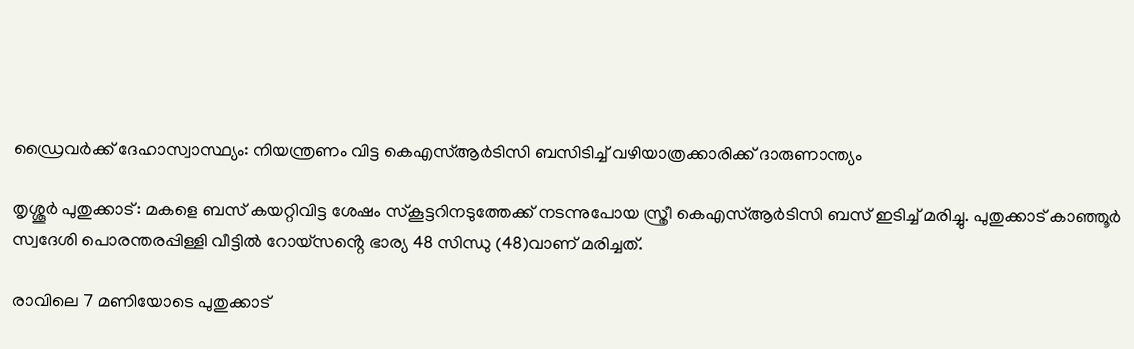ഡ്രൈവർക്ക് ദേഹാസ്വാസ്ഥ്യം: നിയന്ത്രണം വിട്ട കെഎസ്ആർടിസി ബസിടിച്ച് വഴിയാത്രക്കാരിക്ക് ദാരുണാന്ത്യം

തൃശ്ശൂർ പുതുക്കാട്: മകളെ ബസ് കയറ്റിവിട്ട ശേഷം സ്കൂട്ടറിനടുത്തേക്ക് നടന്നുപോയ സ്ത്രീ കെഎസ്ആർടിസി ബസ് ഇടിച്ച് മരിച്ചു. പുതുക്കാട് കാഞ്ഞൂർ സ്വദേശി പൊരന്തരപ്പിള്ളി വീട്ടിൽ റോയ്സൻ്റെ ഭാര്യ 48 സിന്ധു (48)വാണ് മരിച്ചത്.

രാവിലെ 7 മണിയോടെ പുതുക്കാട്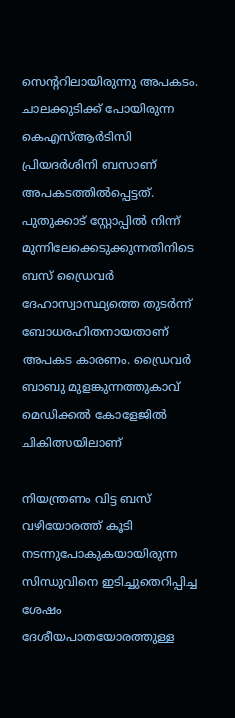സെന്ററിലായിരുന്നു അപകടം. ചാലക്കുടിക്ക് പോയിരുന്ന കെഎസ്‌ആർടിസി പ്രിയദർശിനി ബസാണ് അപകടത്തിൽപ്പെട്ടത്. പുതുക്കാട് സ്റ്റോപ്പിൽ നിന്ന് മുന്നിലേക്കെടുക്കുന്നതിനിടെ ബസ് ഡ്രൈവർ ദേഹാസ്വാസ്ഥ്യത്തെ തുടർന്ന് ബോധരഹിതനായതാണ് അപകട കാരണം. ഡ്രൈവർ ബാബു മുളങ്കുന്നത്തുകാവ് മെഡിക്കൽ കോളേജിൽ ചികിത്സയിലാണ്

നിയന്ത്രണം വിട്ട ബസ് വഴിയോരത്ത് കൂടി നടന്നുപോകുകയായിരുന്ന സിന്ധുവിനെ ഇടിച്ചുതെറിപ്പിച്ച ശേഷം ദേശീയപാതയോരത്തുള്ള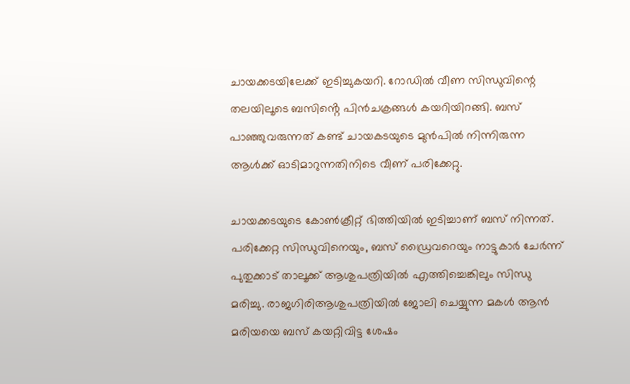ചായക്കടയിലേക്ക് ഇടിച്ചുകയറി. റോഡിൽ വീണ സിന്ധുവിന്റെ തലയിലൂടെ ബസിൻ്റെ പിൻചക്രങ്ങൾ കയറിയിറങ്ങി. ബസ് പാഞ്ഞുവരുന്നത് കണ്ട് ചായകടയുടെ മുൻപിൽ നിന്നിരുന്ന ആൾക്ക് ഓടിമാറുന്നതിനിടെ വീണ് പരിക്കേറ്റു.

ചായക്കടയുടെ കോൺക്രീറ്റ് ഭിത്തിയിൽ ഇടിച്ചാണ് ബസ് നിന്നത്. പരിക്കേറ്റ സിന്ധുവിനെയും, ബസ് ഡ്രൈവറെയും നാട്ടുകാർ ചേർന്ന് പുതുക്കാട് താലൂക്ക് ആശുപത്രിയിൽ എത്തിച്ചെങ്കിലും സിന്ധു മരിച്ചു. രാജഗിരിആശുപത്രിയിൽ ജോലി ചെയ്യുന്ന മകൾ ആൻ മരിയയെ ബസ് കയറ്റിവിട്ട ശേഷം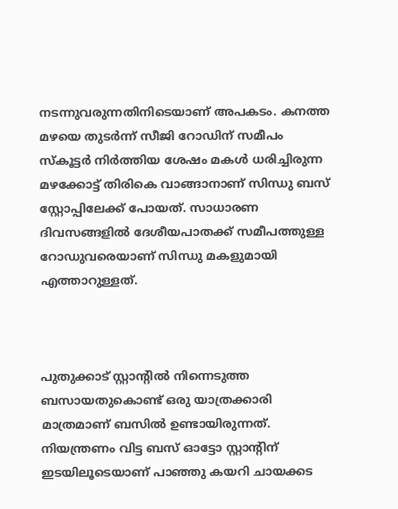നടന്നുവരുന്നതിനിടെയാണ് അപകടം. കനത്ത മഴയെ തുടർന്ന് സീജി റോഡിന് സമീപം സ്കൂട്ടർ നിർത്തിയ ശേഷം മകൾ ധരിച്ചിരുന്ന മഴക്കോട്ട് തിരികെ വാങ്ങാനാണ് സിന്ധു ബസ് സ്റ്റോപ്പിലേക്ക് പോയത്. സാധാരണ ദിവസങ്ങളിൽ ദേശീയപാതക്ക് സമീപത്തുള്ള റോഡുവരെയാണ് സിന്ധു മകളുമായി എത്താറുള്ളത്.



പുതുക്കാട് സ്റ്റാന്റിൽ നിന്നെടുത്ത ബസായതുകൊണ്ട് ഒരു യാത്രക്കാരി മാത്രമാണ് ബസിൽ ഉണ്ടായിരുന്നത്. നിയന്ത്രണം വിട്ട ബസ് ഓട്ടോ സ്റ്റാന്റിന് ഇടയിലൂടെയാണ് പാഞ്ഞു കയറി ചായക്കട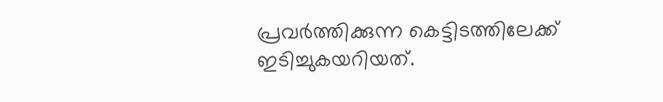പ്രവർത്തിക്കുന്ന കെട്ടിടത്തിലേക്ക് ഇടിച്ചുകയറിയത്.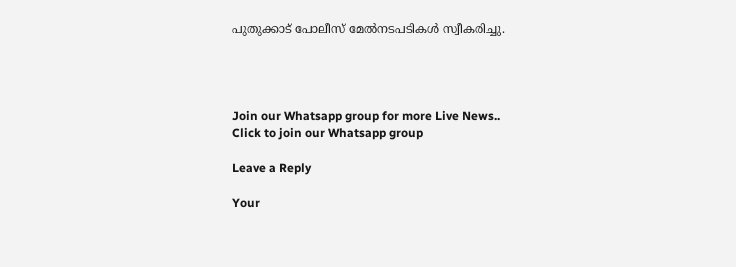പുതുക്കാട് പോലീസ് മേൽനടപടികൾ സ്വീകരിച്ചു.




Join our Whatsapp group for more Live News..
Click to join our Whatsapp group

Leave a Reply

Your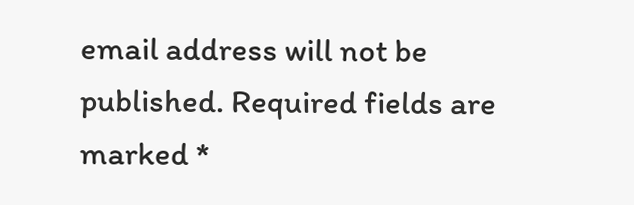email address will not be published. Required fields are marked *